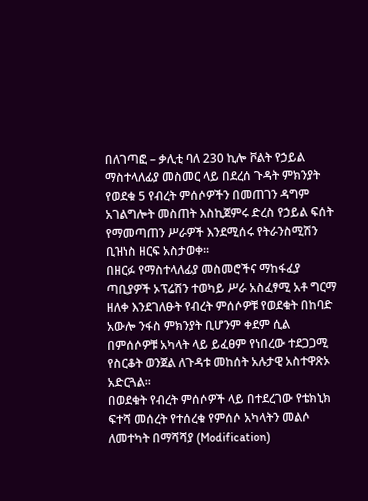በለገጣፎ – ቃሊቲ ባለ 230 ኪሎ ቮልት የኃይል ማስተላለፊያ መስመር ላይ በደረሰ ጉዳት ምክንያት የወደቁ 5 የብረት ምሰሶዎችን በመጠገን ዳግም አገልግሎት መስጠት እስኪጀምሩ ድረስ የኃይል ፍሰት የማመጣጠን ሥራዎች እንደሚሰሩ የትራንስሚሽን ቢዝነስ ዘርፍ አስታወቀ፡፡
በዘርፉ የማስተላለፊያ መስመሮችና ማከፋፈያ ጣቢያዎች ኦፕሬሽን ተወካይ ሥራ አስፈፃሚ አቶ ግርማ ዘለቀ እንደገለፁት የብረት ምሰሶዎቹ የወደቁት በከባድ አውሎ ንፋስ ምክንያት ቢሆንም ቀደም ሲል በምሰሶዎቹ አካላት ላይ ይፈፀም የነበረው ተደጋጋሚ የስርቆት ወንጀል ለጉዳቱ መከሰት አሉታዊ አስተዋጽኦ አድርጓል፡፡
በወደቁት የብረት ምሰሶዎች ላይ በተደረገው የቴክኒክ ፍተሻ መሰረት የተሰረቁ የምሰሶ አካላትን መልሶ ለመተካት በማሻሻያ (Modification)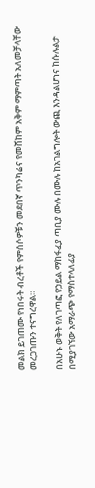መልክ ይገጠሙ የነበሩት ብረቶች የምሰሶዎቹን መደበኛ ጥንካሬና የመሸከም አቅም ማምጣት አለመቻላቸው መረጋገጡን ተናግረዋል።

በአሁኑ ወቅት የለገጣፎ የኃይል ማከፋፈያ ጣቢያ ሙሉ በሙሉ ከአገልግሎት ውጪ እንዳልሆነና ከሱሉልታ በሚያገኘው አማራጭ የማስተላለፊያ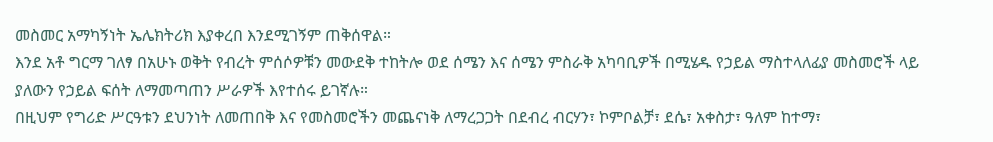መስመር አማካኝነት ኤሌክትሪክ እያቀረበ እንደሚገኝም ጠቅሰዋል።
እንደ አቶ ግርማ ገለፃ በአሁኑ ወቅት የብረት ምሰሶዎቹን መውደቅ ተከትሎ ወደ ሰሜን እና ሰሜን ምስራቅ አካባቢዎች በሚሄዱ የኃይል ማስተላለፊያ መስመሮች ላይ ያለውን የኃይል ፍሰት ለማመጣጠን ሥራዎች እየተሰሩ ይገኛሉ።
በዚህም የግሪድ ሥርዓቱን ደህንነት ለመጠበቅ እና የመስመሮችን መጨናነቅ ለማረጋጋት በደብረ ብርሃን፣ ኮምቦልቻ፣ ደሴ፣ አቀስታ፣ ዓለም ከተማ፣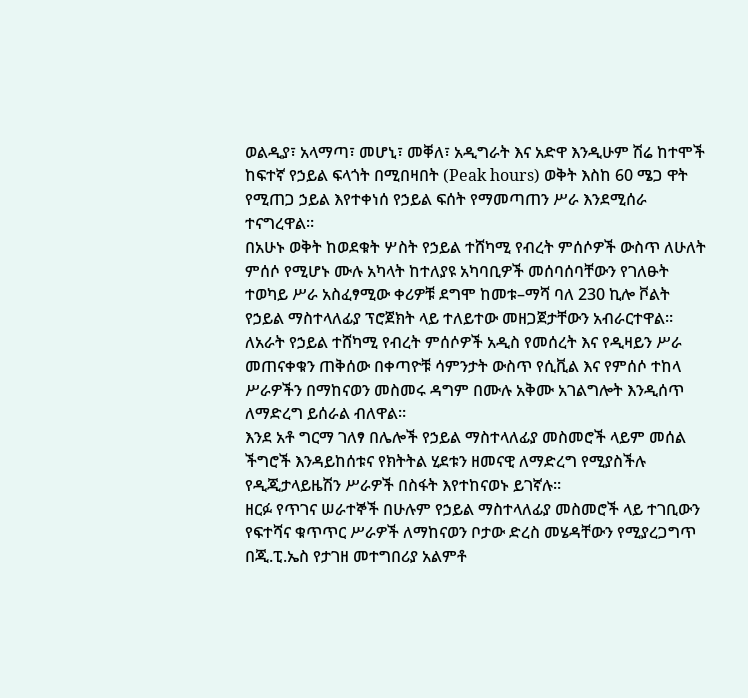ወልዲያ፣ አላማጣ፣ መሆኒ፣ መቐለ፣ አዲግራት እና አድዋ እንዲሁም ሽሬ ከተሞች ከፍተኛ የኃይል ፍላጎት በሚበዛበት (Peak hours) ወቅት እስከ 60 ሜጋ ዋት የሚጠጋ ኃይል እየተቀነሰ የኃይል ፍሰት የማመጣጠን ሥራ እንደሚሰራ ተናግረዋል።
በአሁኑ ወቅት ከወደቁት ሦስት የኃይል ተሸካሚ የብረት ምሰሶዎች ውስጥ ለሁለት ምሰሶ የሚሆኑ ሙሉ አካላት ከተለያዩ አካባቢዎች መሰባሰባቸውን የገለፁት ተወካይ ሥራ አስፈፃሚው ቀሪዎቹ ደግሞ ከመቱ–ማሻ ባለ 230 ኪሎ ቮልት የኃይል ማስተላለፊያ ፕሮጀክት ላይ ተለይተው መዘጋጀታቸውን አብራርተዋል።
ለአራት የኃይል ተሸካሚ የብረት ምሰሶዎች አዲስ የመሰረት እና የዲዛይን ሥራ መጠናቀቁን ጠቅሰው በቀጣዮቹ ሳምንታት ውስጥ የሲቪል እና የምሰሶ ተከላ ሥራዎችን በማከናወን መስመሩ ዳግም በሙሉ አቅሙ አገልግሎት እንዲሰጥ ለማድረግ ይሰራል ብለዋል።
እንደ አቶ ግርማ ገለፃ በሌሎች የኃይል ማስተላለፊያ መስመሮች ላይም መሰል ችግሮች እንዳይከሰቱና የክትትል ሂደቱን ዘመናዊ ለማድረግ የሚያስችሉ የዲጂታላይዜሽን ሥራዎች በስፋት እየተከናወኑ ይገኛሉ።
ዘርፉ የጥገና ሠራተኞች በሁሉም የኃይል ማስተላለፊያ መስመሮች ላይ ተገቢውን የፍተሻና ቁጥጥር ሥራዎች ለማከናወን ቦታው ድረስ መሄዳቸውን የሚያረጋግጥ በጂ.ፒ.ኤስ የታገዘ መተግበሪያ አልምቶ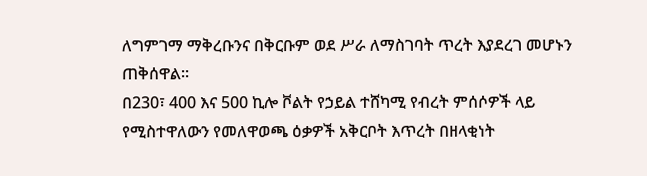ለግምገማ ማቅረቡንና በቅርቡም ወደ ሥራ ለማስገባት ጥረት እያደረገ መሆኑን ጠቅሰዋል።
በ230፣ 400 እና 500 ኪሎ ቮልት የኃይል ተሸካሚ የብረት ምሰሶዎች ላይ የሚስተዋለውን የመለዋወጫ ዕቃዎች አቅርቦት እጥረት በዘላቂነት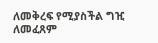ለመቅረፍ የሚያስችል ግዢ ለመፈጸም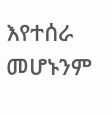እየተሰራ መሆኑንም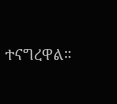ተናግረዋል።